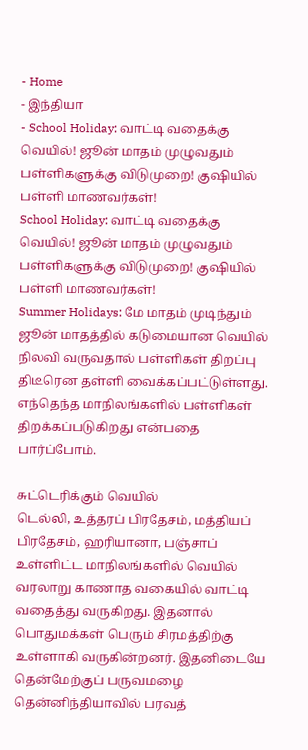- Home
- இந்தியா
- School Holiday: வாட்டி வதைக்கு வெயில்! ஜூன் மாதம் முழுவதும் பள்ளிகளுக்கு விடுமுறை! குஷியில் பள்ளி மாணவர்கள்!
School Holiday: வாட்டி வதைக்கு வெயில்! ஜூன் மாதம் முழுவதும் பள்ளிகளுக்கு விடுமுறை! குஷியில் பள்ளி மாணவர்கள்!
Summer Holidays: மே மாதம் முடிந்தும் ஜூன் மாதத்தில் கடுமையான வெயில் நிலவி வருவதால் பள்ளிகள் திறப்பு திடீரென தள்ளி வைக்கப்பட்டுள்ளது. எந்தெந்த மாநிலங்களில் பள்ளிகள் திறக்கப்படுகிறது என்பதை பார்ப்போம்.

சுட்டெரிக்கும் வெயில்
டெல்லி, உத்தரப் பிரதேசம், மத்தியப் பிரதேசம், ஹரியானா, பஞ்சாப் உள்ளிட்ட மாநிலங்களில் வெயில் வரலாறு காணாத வகையில் வாட்டி வதைத்து வருகிறது. இதனால் பொதுமக்கள் பெரும் சிரமத்திற்கு உள்ளாகி வருகின்றனர். இதனிடையே தென்மேற்குப் பருவமழை தென்னிந்தியாவில் பரவத்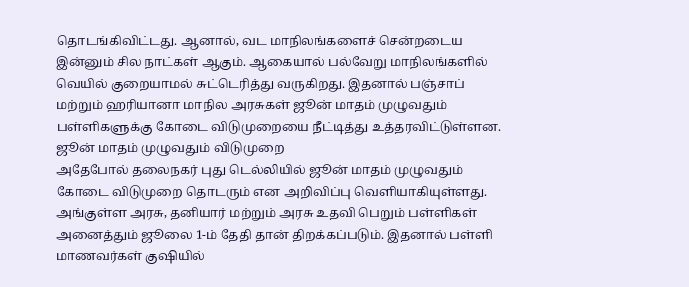தொடங்கிவிட்டது. ஆனால், வட மாநிலங்களைச் சென்றடைய இன்னும் சில நாட்கள் ஆகும். ஆகையால் பல்வேறு மாநிலங்களில் வெயில் குறையாமல் சுட்டெரித்து வருகிறது. இதனால் பஞ்சாப் மற்றும் ஹரியானா மாநில அரசுகள் ஜூன் மாதம் முழுவதும் பள்ளிகளுக்கு கோடை விடுமுறையை நீட்டித்து உத்தரவிட்டுள்ளன.
ஜூன் மாதம் முழுவதும் விடுமுறை
அதேபோல் தலைநகர் புது டெல்லியில் ஜூன் மாதம் முழுவதும் கோடை விடுமுறை தொடரும் என அறிவிப்பு வெளியாகியுள்ளது. அங்குள்ள அரசு, தனியார் மற்றும் அரசு உதவி பெறும் பள்ளிகள் அனைத்தும் ஜூலை 1-ம் தேதி தான் திறக்கப்படும். இதனால் பள்ளி மாணவர்கள் குஷியில்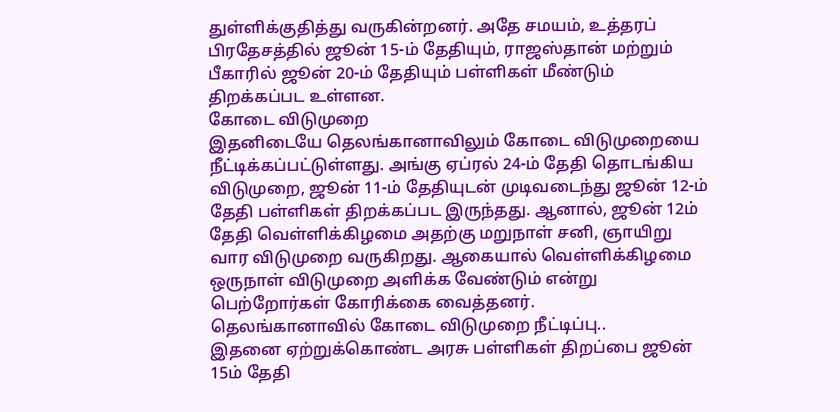துள்ளிக்குதித்து வருகின்றனர். அதே சமயம், உத்தரப் பிரதேசத்தில் ஜூன் 15-ம் தேதியும், ராஜஸ்தான் மற்றும் பீகாரில் ஜூன் 20-ம் தேதியும் பள்ளிகள் மீண்டும் திறக்கப்பட உள்ளன.
கோடை விடுமுறை
இதனிடையே தெலங்கானாவிலும் கோடை விடுமுறையை நீட்டிக்கப்பட்டுள்ளது. அங்கு ஏப்ரல் 24-ம் தேதி தொடங்கிய விடுமுறை, ஜூன் 11-ம் தேதியுடன் முடிவடைந்து ஜூன் 12-ம் தேதி பள்ளிகள் திறக்கப்பட இருந்தது. ஆனால், ஜூன் 12ம் தேதி வெள்ளிக்கிழமை அதற்கு மறுநாள் சனி, ஞாயிறு வார விடுமுறை வருகிறது. ஆகையால் வெள்ளிக்கிழமை ஒருநாள் விடுமுறை அளிக்க வேண்டும் என்று பெற்றோர்கள் கோரிக்கை வைத்தனர்.
தெலங்கானாவில் கோடை விடுமுறை நீட்டிப்பு..
இதனை ஏற்றுக்கொண்ட அரசு பள்ளிகள் திறப்பை ஜூன் 15ம் தேதி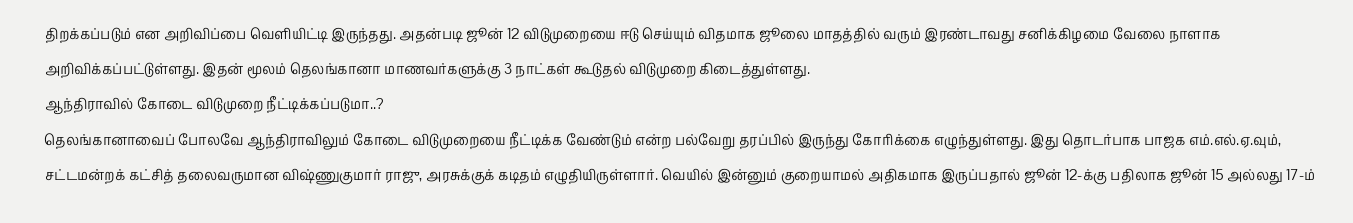திறக்கப்படும் என அறிவிப்பை வெளியிட்டி இருந்தது. அதன்படி ஜூன் 12 விடுமுறையை ஈடு செய்யும் விதமாக ஜூலை மாதத்தில் வரும் இரண்டாவது சனிக்கிழமை வேலை நாளாக அறிவிக்கப்பட்டுள்ளது. இதன் மூலம் தெலங்கானா மாணவர்களுக்கு 3 நாட்கள் கூடுதல் விடுமுறை கிடைத்துள்ளது.
ஆந்திராவில் கோடை விடுமுறை நீட்டிக்கப்படுமா..?
தெலங்கானாவைப் போலவே ஆந்திராவிலும் கோடை விடுமுறையை நீட்டிக்க வேண்டும் என்ற பல்வேறு தரப்பில் இருந்து கோரிக்கை எழுந்துள்ளது. இது தொடர்பாக பாஜக எம்.எல்.ஏ.வும், சட்டமன்றக் கட்சித் தலைவருமான விஷ்ணுகுமார் ராஜு, அரசுக்குக் கடிதம் எழுதியிருள்ளார். வெயில் இன்னும் குறையாமல் அதிகமாக இருப்பதால் ஜூன் 12-க்கு பதிலாக ஜூன் 15 அல்லது 17-ம்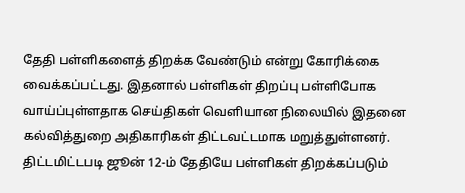தேதி பள்ளிகளைத் திறக்க வேண்டும் என்று கோரிக்கை வைக்கப்பட்டது. இதனால் பள்ளிகள் திறப்பு பள்ளிபோக வாய்ப்புள்ளதாக செய்திகள் வெளியான நிலையில் இதனை கல்வித்துறை அதிகாரிகள் திட்டவட்டமாக மறுத்துள்ளனர். திட்டமிட்டபடி ஜூன் 12-ம் தேதியே பள்ளிகள் திறக்கப்படும்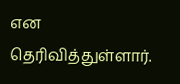என தெரிவித்துள்ளார்.